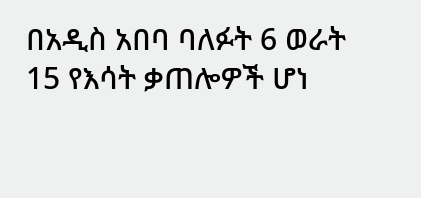በአዲስ አበባ ባለፉት 6 ወራት 15 የእሳት ቃጠሎዎች ሆነ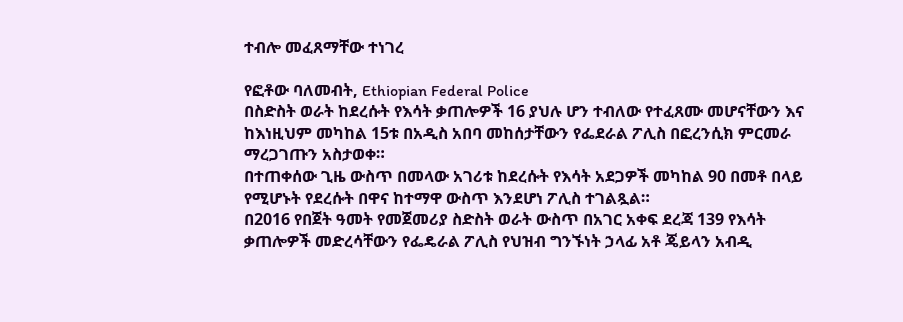ተብሎ መፈጸማቸው ተነገረ

የፎቶው ባለመብት, Ethiopian Federal Police
በስድስት ወራት ከደረሱት የእሳት ቃጠሎዎች 16 ያህሉ ሆን ተብለው የተፈጸሙ መሆናቸውን እና ከእነዚህም መካከል 15ቱ በአዲስ አበባ መከሰታቸውን የፌደራል ፖሊስ በፎረንሲክ ምርመራ ማረጋገጡን አስታወቀ።
በተጠቀሰው ጊዜ ውስጥ በመላው አገሪቱ ከደረሱት የእሳት አደጋዎች መካከል 90 በመቶ በላይ የሚሆኑት የደረሱት በዋና ከተማዋ ውስጥ እንደሆነ ፖሊስ ተገልጿል።
በ2016 የበጀት ዓመት የመጀመሪያ ስድስት ወራት ውስጥ በአገር አቀፍ ደረጃ 139 የእሳት ቃጠሎዎች መድረሳቸውን የፌዴራል ፖሊስ የህዝብ ግንኙነት ኃላፊ አቶ ጄይላን አብዲ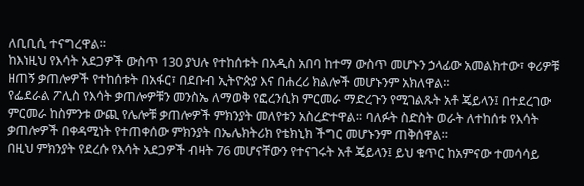ለቢቢሲ ተናግረዋል።
ከእነዚህ የእሳት አደጋዎች ውስጥ 130 ያህሉ የተከሰቱት በአዲስ አበባ ከተማ ውስጥ መሆኑን ኃላፊው አመልክተው፣ ቀሪዎቹ ዘጠኝ ቃጠሎዎች የተከሰቱት በአፋር፣ በደቡብ ኢትዮጵያ እና በሐረሪ ክልሎች መሆኑንም አክለዋል።
የፌደራል ፖሊስ የእሳት ቃጠሎዎቹን መንስኤ ለማወቅ የፎረንሲክ ምርመራ ማድረጉን የሚገልጹት አቶ ጄይላን፤ በተደረገው ምርመራ ከስምንቱ ውጪ የሌሎቹ ቃጠሎዎች ምክንያት መለየቱን አስረድተዋል። ባለፉት ስድስት ወራት ለተከሰቱ የእሳት ቃጠሎዎች በቀዳሚነት የተጠቀሰው ምክንያት በኤሌክትሪክ የቴክኒክ ችግር መሆኑንም ጠቅሰዋል።
በዚህ ምክንያት የደረሱ የእሳት አደጋዎች ብዛት 76 መሆናቸውን የተናገሩት አቶ ጄይላን፤ ይህ ቁጥር ከአምናው ተመሳሳይ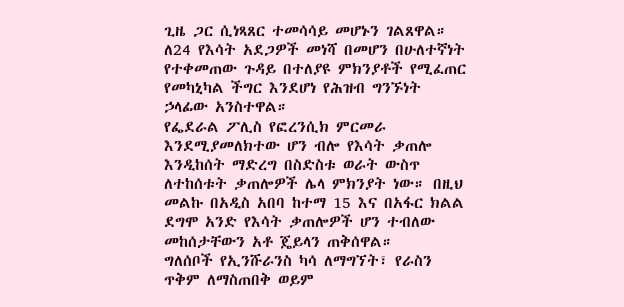ጊዜ ጋር ሲነጻጸር ተመሳሳይ መሆኑን ገልጸዋል። ለ24 የእሳት አደጋዎች መነሻ በመሆን በሁለተኛነት የተቀመጠው ጉዳይ በተለያዩ ምክንያቶች የሚፈጠር የመካኒካል ችግር እንደሆነ የሕዝብ ግንኙነት ኃላፊው አንስተዋል።
የፌደራል ፖሊስ የፎረንሲክ ምርመራ እንደሚያመለክተው ሆን ብሎ የእሳት ቃጠሎ እንዲከሰት ማድረግ በስድስቱ ወራት ውስጥ ለተከሰቱት ቃጠሎዎች ሌላ ምክንያት ነው። በዚህ መልኩ በአዲስ አበባ ከተማ 15 እና በአፋር ክልል ደግሞ አንድ የእሳት ቃጠሎዎች ሆን ተብለው መከሰታቸውን አቶ ጄይላን ጠቅሰዋል።
ግለሰቦች የኢንሹራንስ ካሳ ለማግኘት፣ የራስን ጥቅም ለማስጠበቅ ወይም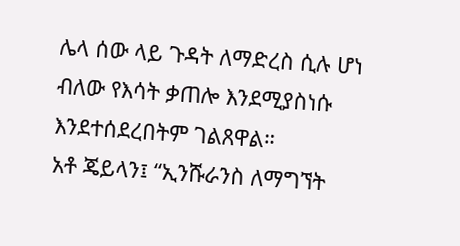ሌላ ሰው ላይ ጉዳት ለማድረስ ሲሉ ሆነ ብለው የእሳት ቃጠሎ እንደሚያስነሱ እንደተሰደረበትም ገልጸዋል።
አቶ ጄይላን፤ “ኢንሹራንስ ለማግኘት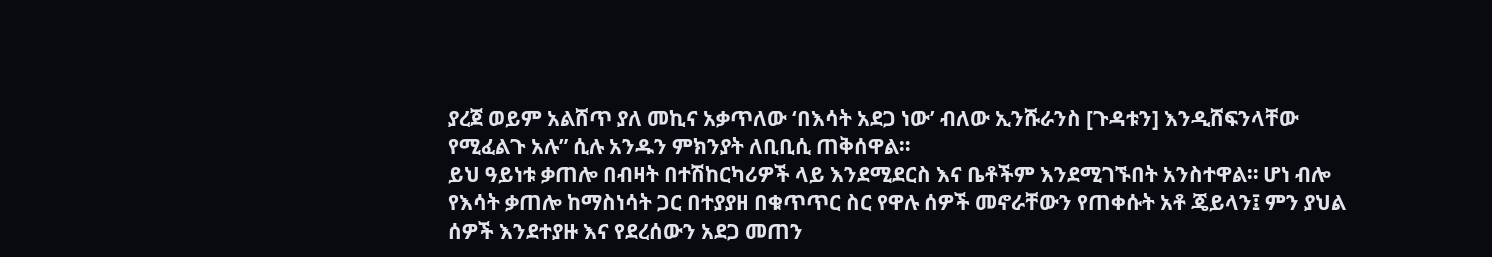ያረጀ ወይም አልሸጥ ያለ መኪና አቃጥለው ‘በእሳት አደጋ ነው’ ብለው ኢንሹራንስ [ጉዳቱን] እንዲሸፍንላቸው የሚፈልጉ አሉ” ሲሉ አንዱን ምክንያት ለቢቢሲ ጠቅሰዋል።
ይህ ዓይነቱ ቃጠሎ በብዛት በተሽከርካሪዎች ላይ እንደሚደርስ እና ቤቶችም እንደሚገኙበት አንስተዋል። ሆነ ብሎ የእሳት ቃጠሎ ከማስነሳት ጋር በተያያዘ በቁጥጥር ስር የዋሉ ሰዎች መኖራቸውን የጠቀሱት አቶ ጄይላን፤ ምን ያህል ሰዎች እንደተያዙ እና የደረሰውን አደጋ መጠን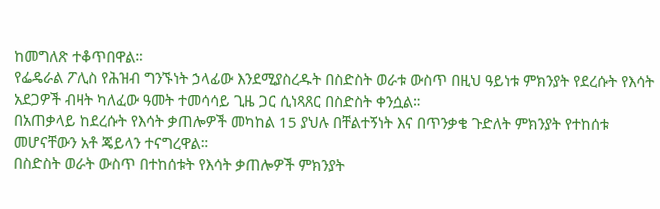ከመግለጽ ተቆጥበዋል።
የፌዴራል ፖሊስ የሕዝብ ግንኙነት ኃላፊው እንደሚያስረዱት በስድስት ወራቱ ውስጥ በዚህ ዓይነቱ ምክንያት የደረሱት የእሳት አደጋዎች ብዛት ካለፈው ዓመት ተመሳሳይ ጊዜ ጋር ሲነጻጸር በስድስት ቀንሷል።
በአጠቃላይ ከደረሱት የእሳት ቃጠሎዎች መካከል 15 ያህሉ በቸልተኝነት እና በጥንቃቄ ጉድለት ምክንያት የተከሰቱ መሆናቸውን አቶ ጄይላን ተናግረዋል።
በስድስት ወራት ውስጥ በተከሰቱት የእሳት ቃጠሎዎች ምክንያት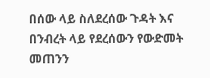በሰው ላይ ስለደረሰው ጉዳት እና በንብረት ላይ የደረሰውን የውድመት መጠንን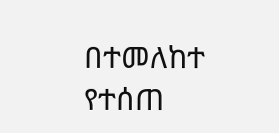በተመለከተ የተሰጠ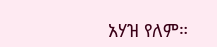አሃዝ የለም።